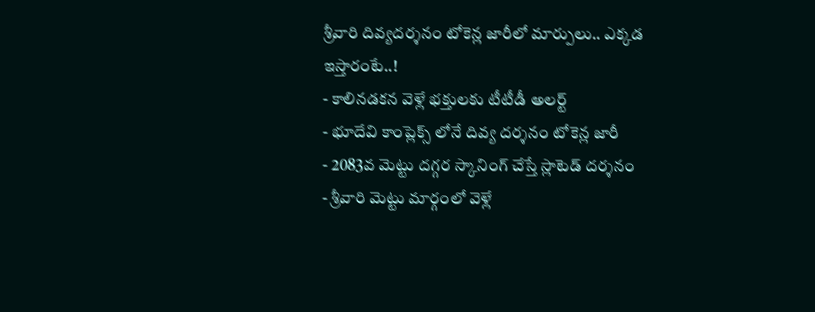శ్రీవారి దివ్యదర్శనం టోకెన్ల జారీలో మార్పులు.. ఎక్కడ ఇస్తారంటే..!
- కాలినడకన వెళ్లే భక్తులకు టీటీడీ అలర్ట్
- భూదేవి కాంప్లెక్స్ లోనే దివ్య దర్శనం టోకెన్ల జారీ
- 2083వ మెట్టు దగ్గర స్కానింగ్ చేస్తే స్లాటెడ్ దర్శనం
- శ్రీవారి మెట్టు మార్గంలో వెళ్లే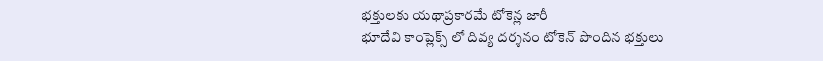భక్తులకు యథాప్రకారమే టోకెన్ల జారీ
భూదేవి కాంప్లెక్స్ లో దివ్య దర్శనం టోకెన్ పొందిన భక్తులు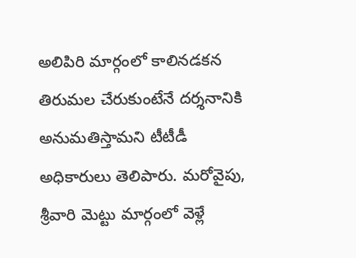అలిపిరి మార్గంలో కాలినడకన తిరుమల చేరుకుంటేనే దర్శనానికి అనుమతిస్తామని టీటీడీ అధికారులు తెలిపారు. మరోవైపు, శ్రీవారి మెట్టు మార్గంలో వెళ్లే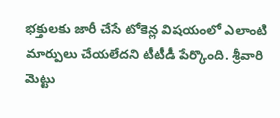భక్తులకు జారీ చేసే టోకెన్ల విషయంలో ఎలాంటి మార్పులు చేయలేదని టీటీడీ పేర్కొంది. శ్రీవారి మెట్టు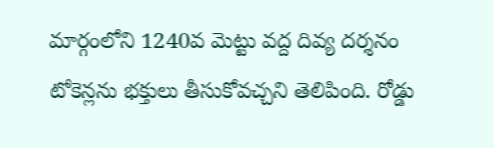మార్గంలోని 1240వ మెట్టు వద్ద దివ్య దర్శనం టోకెన్లను భక్తులు తీసుకోవచ్చని తెలిపింది. రోడ్డు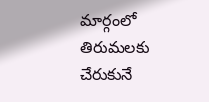మార్గంలో తిరుమలకు చేరుకునే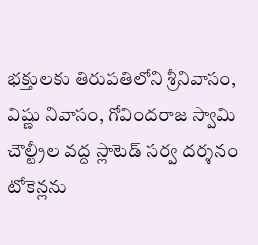భక్తులకు తిరుపతిలోని శ్రీనివాసం, విష్ణు నివాసం, గోవిందరాజ స్వామి చౌల్ట్రీల వద్ద స్లాటెడ్ సర్వ దర్శనం టోకెన్లను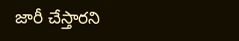జారీ చేస్తారని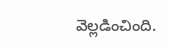వెల్లడించింది.